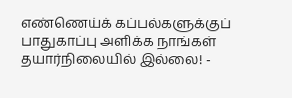எண்ணெய்க் கப்பல்களுக்குப் பாதுகாப்பு அளிக்க நாங்கள் தயார்நிலையில் இல்லை! -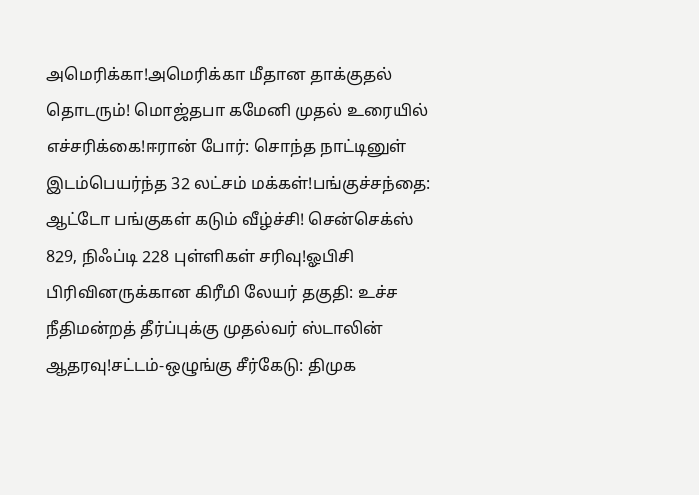அமெரிக்கா!அமெரிக்கா மீதான தாக்குதல் தொடரும்! மொஜ்தபா கமேனி முதல் உரையில் எச்சரிக்கை!ஈரான் போர்: சொந்த நாட்டினுள் இடம்பெயர்ந்த 32 லட்சம் மக்கள்!பங்குச்சந்தை: ஆட்டோ பங்குகள் கடும் வீழ்ச்சி! சென்செக்ஸ் 829, நிஃப்டி 228 புள்ளிகள் சரிவு!ஓபிசி பிரிவினருக்கான கிரீமி லேயர் தகுதி: உச்ச நீதிமன்றத் தீர்ப்புக்கு முதல்வர் ஸ்டாலின் ஆதரவு!சட்டம்-ஒழுங்கு சீர்கேடு: திமுக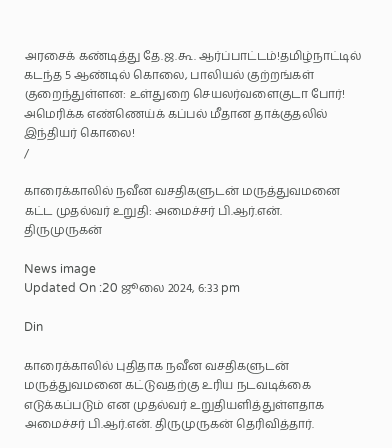அரசைக் கண்டித்து தே.ஜ.கூ. ஆர்ப்பாட்டம்!தமிழ்நாட்டில் கடந்த 5 ஆண்டில் கொலை, பாலியல் குற்றங்கள் குறைந்துள்ளன: உள்துறை செயலர்வளைகுடா போர்! அமெரிக்க எண்ணெய்க் கப்பல் மீதான தாக்குதலில் இந்தியர் கொலை!
/

காரைக்காலில் நவீன வசதிகளுடன் மருத்துவமனை கட்ட முதல்வர் உறுதி: அமைச்சர் பி.ஆர்.என். திருமுருகன்

News image
Updated On :20 ஜூலை 2024, 6:33 pm

Din

காரைக்காலில் புதிதாக நவீன வசதிகளுடன் மருத்துவமனை கட்டுவதற்கு உரிய நடவடிக்கை எடுக்கப்படும் என முதல்வர் உறுதியளித்துள்ளதாக அமைச்சர் பி.ஆர்.என். திருமுருகன் தெரிவித்தார்.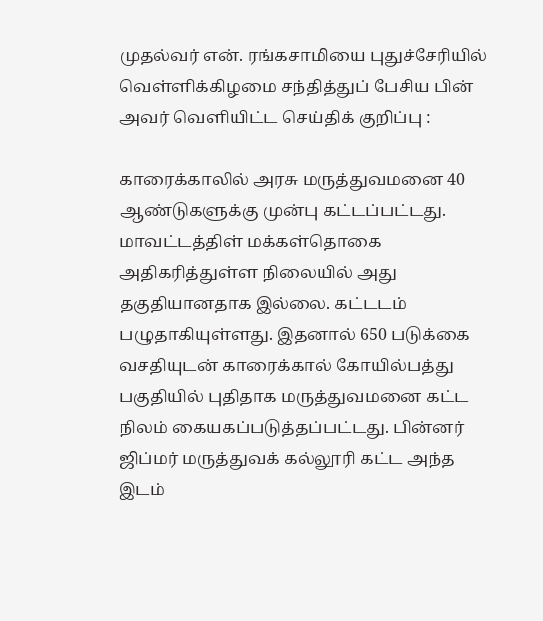முதல்வர் என். ரங்கசாமியை புதுச்சேரியில் வெள்ளிக்கிழமை சந்தித்துப் பேசிய பின் அவர் வெளியிட்ட செய்திக் குறிப்பு :

காரைக்காலில் அரசு மருத்துவமனை 40 ஆண்டுகளுக்கு முன்பு கட்டப்பட்டது. மாவட்டத்திள் மக்கள்தொகை அதிகரித்துள்ள நிலையில் அது தகுதியானதாக இல்லை. கட்டடம் பழுதாகியுள்ளது. இதனால் 650 படுக்கை வசதியுடன் காரைக்கால் கோயில்பத்து பகுதியில் புதிதாக மருத்துவமனை கட்ட நிலம் கையகப்படுத்தப்பட்டது. பின்னர் ஜிப்மர் மருத்துவக் கல்லூரி கட்ட அந்த இடம்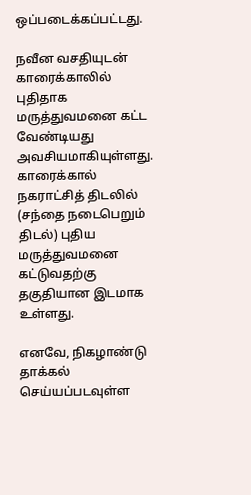ஒப்படைக்கப்பட்டது.

நவீன வசதியுடன் காரைக்காலில் புதிதாக மருத்துவமனை கட்ட வேண்டியது அவசியமாகியுள்ளது. காரைக்கால் நகராட்சித் திடலில் (சந்தை நடைபெறும் திடல்) புதிய மருத்துவமனை கட்டுவதற்கு தகுதியான இடமாக உள்ளது.

எனவே, நிகழாண்டு தாக்கல் செய்யப்படவுள்ள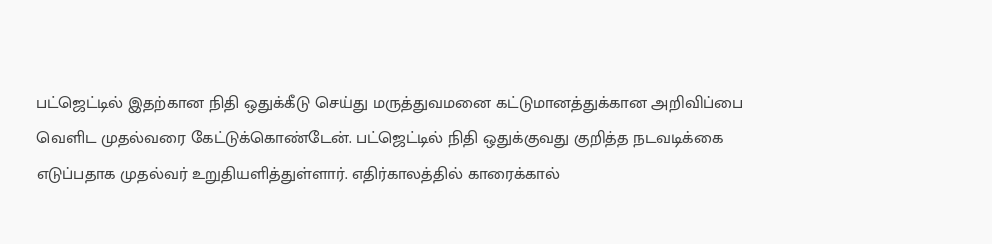பட்ஜெட்டில் இதற்கான நிதி ஒதுக்கீடு செய்து மருத்துவமனை கட்டுமானத்துக்கான அறிவிப்பை வெளிட முதல்வரை கேட்டுக்கொண்டேன். பட்ஜெட்டில் நிதி ஒதுக்குவது குறித்த நடவடிக்கை எடுப்பதாக முதல்வர் உறுதியளித்துள்ளார். எதிர்காலத்தில் காரைக்கால்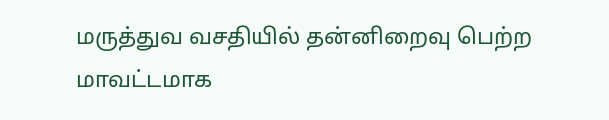மருத்துவ வசதியில் தன்னிறைவு பெற்ற மாவட்டமாக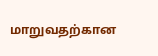மாறுவதற்கான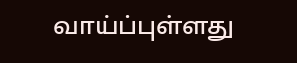வாய்ப்புள்ளது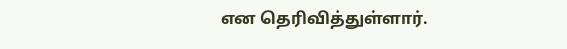என தெரிவித்துள்ளார்.